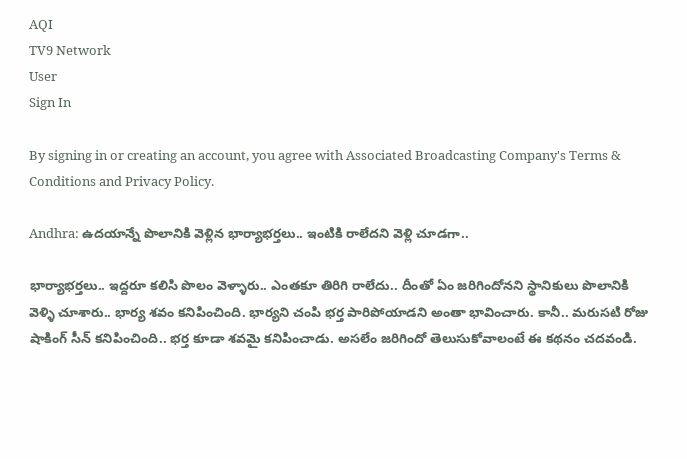AQI
TV9 Network
User
Sign In

By signing in or creating an account, you agree with Associated Broadcasting Company's Terms & Conditions and Privacy Policy.

Andhra: ఉదయాన్నే పొలానికి వెళ్లిన భార్యాభర్తలు.. ఇంటికి రాలేదని వెళ్లి చూడగా..

భార్యాభర్తలు.. ఇద్దరూ కలిసి పొలం వెళ్ళారు.. ఎంతకూ తిరిగి రాలేదు.. దీంతో ఏం జరిగిందోనని స్థానికులు పొలానికి వెళ్ళి చూశారు.. భార్య శవం కనిపించింది. భార్యని చంపి భర్త పారిపోయాడని అంతా భావించారు. కానీ.. మరుసటి రోజు షాకింగ్ సీన్ కనిపించింది.. భర్త కూడా శవమై కనిపించాడు. అసలేం జరిగిందో తెలుసుకోవాలంటే ఈ కథనం చదవండి.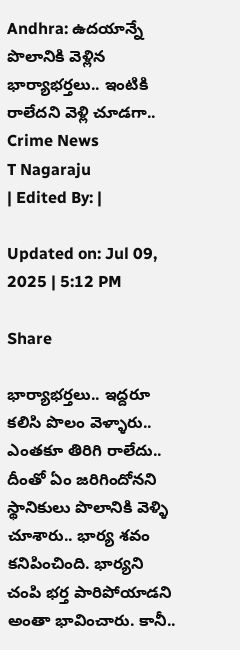Andhra: ఉదయాన్నే పొలానికి వెళ్లిన భార్యాభర్తలు.. ఇంటికి రాలేదని వెళ్లి చూడగా..
Crime News
T Nagaraju
| Edited By: |

Updated on: Jul 09, 2025 | 5:12 PM

Share

భార్యాభర్తలు.. ఇద్దరూ కలిసి పొలం వెళ్ళారు.. ఎంతకూ తిరిగి రాలేదు.. దీంతో ఏం జరిగిందోనని స్థానికులు పొలానికి వెళ్ళి చూశారు.. భార్య శవం కనిపించింది. భార్యని చంపి భర్త పారిపోయాడని అంతా భావించారు. కానీ..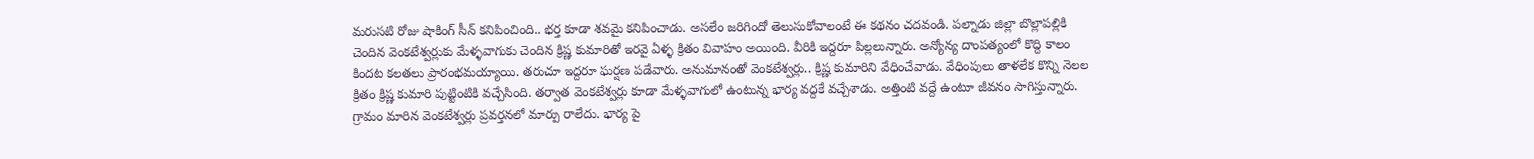మరుసటి రోజు షాకింగ్ సీన్ కనిపించింది.. భర్త కూడా శవమై కనిపించాడు. అసలేం జరిగిందో తెలుసుకోవాలంటే ఈ కథనం చదవండి. పల్నాడు జిల్లా బొల్లాపల్లికి చెందిన వెంకటేశ్వర్లుకు మేళ్ళవాగుకు చెందిన క్రిష్ణ కుమారితో ఇరవై ఏళ్ళ క్రితం వివాహం అయింది. వీరికి ఇద్దరూ పిల్లలున్నారు. అన్యోన్య దాంపత్యంలో కొద్ది కాలం కిందట కలతలు ప్రారంభమయ్యాయి. తరుచూ ఇద్దరూ ఘర్షణ పడేవారు. అనుమానంతో వెంకటేశ్వర్లు.. క్రిష్ణ కుమారిని వేధించేవాడు. వేధింపులు తాళలేక కొన్ని నెలల క్రితం క్రిష్ణ కుమారి పుట్టింటికి వచ్చేసింది. తర్వాత వెంకటేశ్వర్లు కూడా మేళ్ళవాగులో ఉంటున్న భార్య వద్దకే వచ్చేశాడు. అత్తింటి వద్దే ఉంటూ జీవనం సాగిస్తున్నారు. గ్రామం మారిన వెంకటేశ్వర్లు ప్రవర్తనలో మార్పు రాలేదు. భార్య పై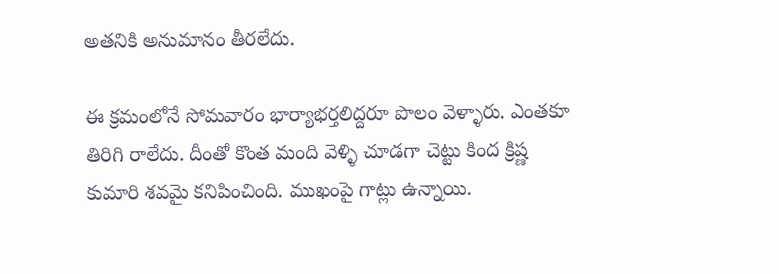అతనికి అనుమానం తీరలేదు.

ఈ క్రమంలోనే సోమవారం భార్యాభర్తలిద్దరూ పొలం వెళ్ళారు. ఎంతకూ తిరిగి రాలేదు. దీంతో కొంత మంది వెళ్ళి చూడగా చెట్టు కింద క్రిష్ణ కుమారి శవమై కనిపించింది. ముఖంపై గాట్లు ఉన్నాయి.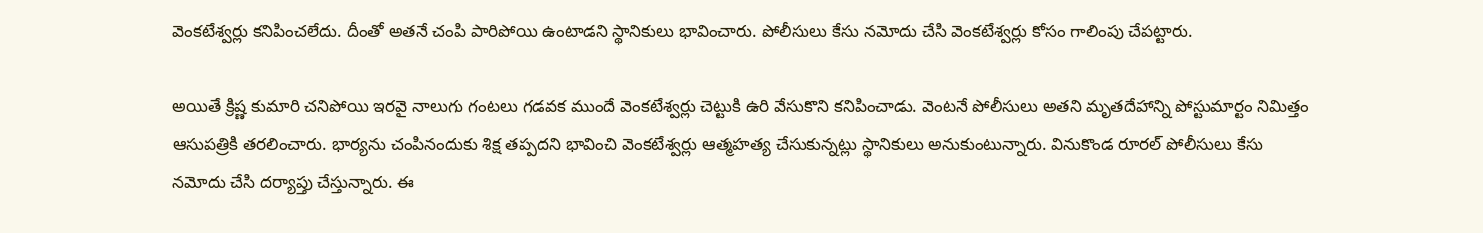వెంకటేశ్వర్లు కనిపించలేదు. దీంతో అతనే చంపి పారిపోయి ఉంటాడని స్థానికులు భావించారు. పోలీసులు కేసు నమోదు చేసి వెంకటేశ్వర్లు కోసం గాలింపు చేపట్టారు.

అయితే క్రిష్ణ కుమారి చనిపోయి ఇరవై నాలుగు గంటలు గడవక ముందే వెంకటేశ్వర్లు చెట్టుకి ఉరి వేసుకొని కనిపించాడు. వెంటనే పోలీసులు అతని మృతదేహాన్ని పోస్టుమార్టం నిమిత్తం ఆసుపత్రికి తరలించారు. భార్యను చంపినందుకు శిక్ష తప్పదని భావించి వెంకటేశ్వర్లు ఆత్మహత్య చేసుకున్నట్లు స్థానికులు అనుకుంటున్నారు‌. వినుకొండ రూరల్ పోలీసులు కేసు నమోదు చేసి దర్యాప్తు చేస్తున్నారు. ఈ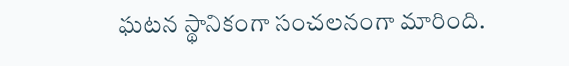ఘటన స్థానికంగా సంచలనంగా మారింది.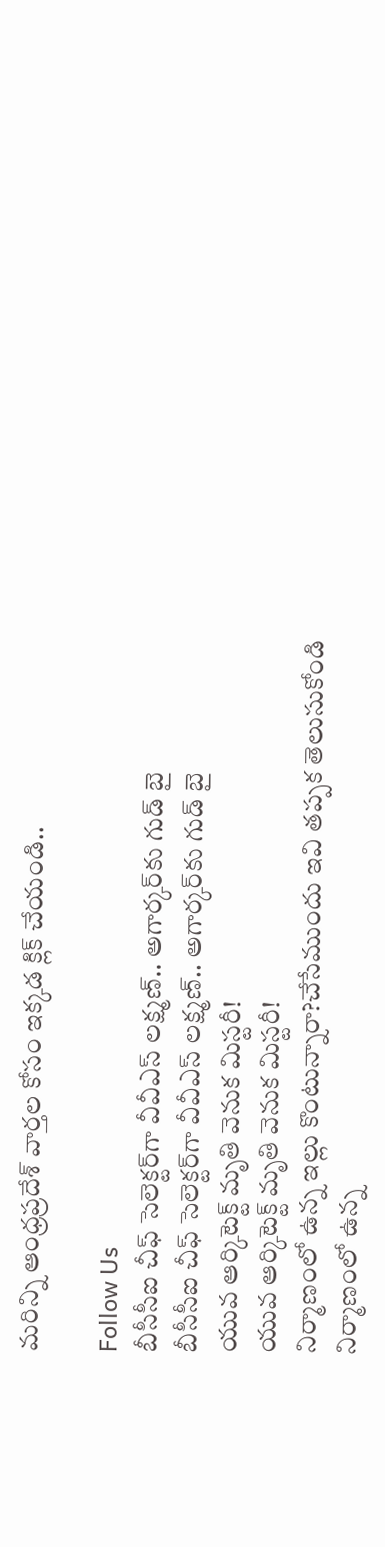మరిన్ని ఆంధ్రప్రదేశ్ వార్తల కోసం ఇక్కడ క్లిక్ చేయండి..

Follow Us
బీసీసీఐ చీఫ్ సెలెక్టర్‌గా వీవీఎస్ లక్ష్మణ్.. అగార్కర్‌‌కు గుడ్ బై
బీసీసీఐ చీఫ్ సెలెక్టర్‌గా వీవీఎస్ లక్ష్మణ్.. అగార్కర్‌‌కు గుడ్ బై
యువ ఆర్కిటెక్ట్ మృతి వెనుక మిస్టరీ!
యువ ఆర్కిటెక్ట్ మృతి వెనుక మిస్టరీ!
నిర్మాణంలో ఉన్న ఇల్లు కొంటున్నారా?చేసేముందు ఇవి తప్పక తెలుసుకోండి
నిర్మాణంలో ఉన్న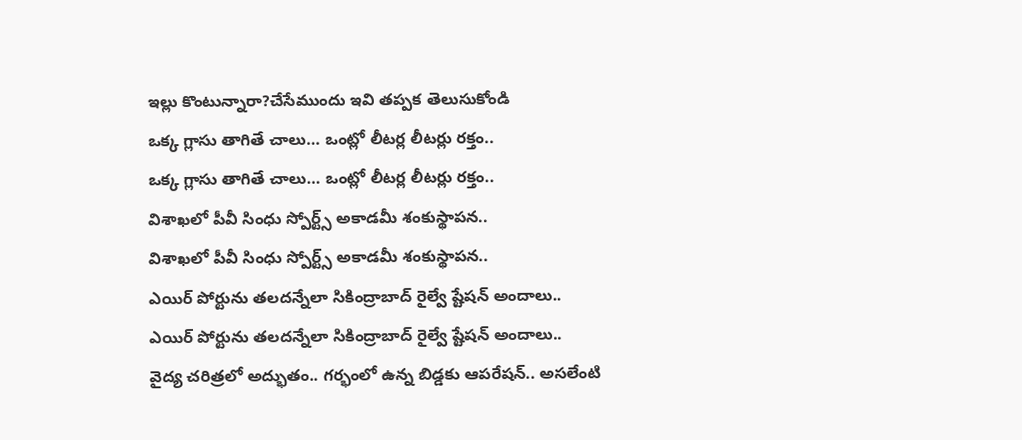ఇల్లు కొంటున్నారా?చేసేముందు ఇవి తప్పక తెలుసుకోండి
ఒక్క గ్లాసు తాగితే చాలు… ఒంట్లో లీటర్ల లీటర్లు రక్తం..
ఒక్క గ్లాసు తాగితే చాలు… ఒంట్లో లీటర్ల లీటర్లు రక్తం..
విశాఖలో పీవీ సింధు స్పోర్ట్స్ అకాడమీ శంకుస్థాపన..
విశాఖలో పీవీ సింధు స్పోర్ట్స్ అకాడమీ శంకుస్థాపన..
ఎయిర్‌ పోర్టును తలదన్నేలా సికింద్రాబాద్ రైల్వే ష్టేషన్ అందాలు..
ఎయిర్‌ పోర్టును తలదన్నేలా సికింద్రాబాద్ రైల్వే ష్టేషన్ అందాలు..
వైద్య చరిత్రలో అద్భుతం.. గర్భంలో ఉన్న బిడ్డకు ఆపరేషన్.. అసలేంటి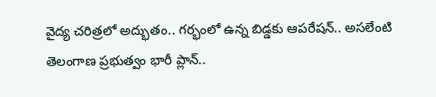వైద్య చరిత్రలో అద్భుతం.. గర్భంలో ఉన్న బిడ్డకు ఆపరేషన్.. అసలేంటి
తెలంగాణ ప్రభుత్వం భారీ ప్లాన్‌..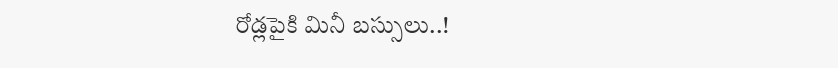రోడ్లపైకి మినీ బస్సులు..!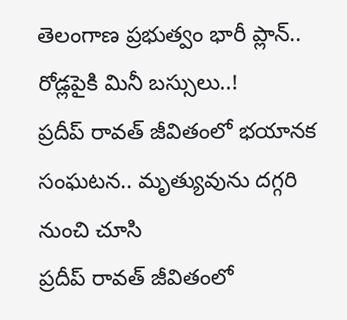తెలంగాణ ప్రభుత్వం భారీ ప్లాన్‌.. రోడ్లపైకి మినీ బస్సులు..!
ప్రదీప్ రావత్ జీవితంలో భయానక సంఘటన.. మృత్యువును దగ్గరి నుంచి చూసి
ప్రదీప్ రావత్ జీవితంలో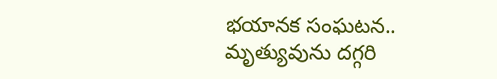భయానక సంఘటన.. మృత్యువును దగ్గరి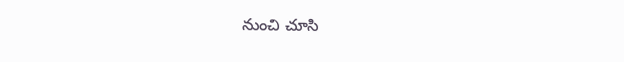నుంచి చూసి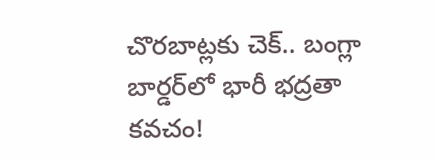చొరబాట్లకు చెక్.. బంగ్లా బార్డర్‌లో భారీ భద్రతా కవచం!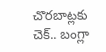చొరబాట్లకు చెక్.. బంగ్లా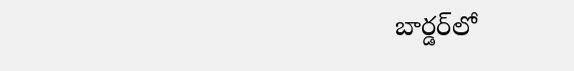బార్డర్‌లో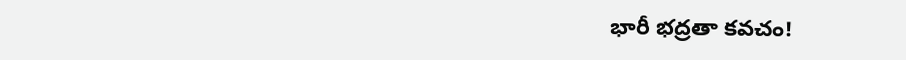భారీ భద్రతా కవచం!